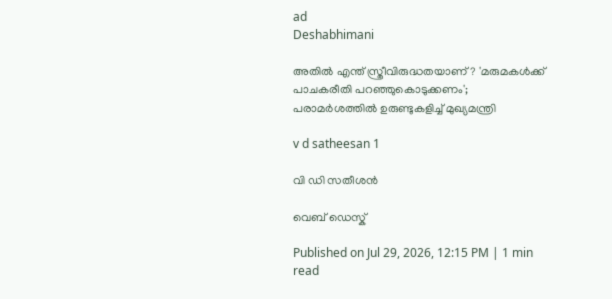ad
Deshabhimani

അതിൽ എന്ത് സ്ത്രീവിരുദ്ധതയാണ്? 'മരുമകൾക്ക് പാചകരീതി പറഞ്ഞുകൊടുക്കണം'; പരാമർശത്തിൽ ഉരുണ്ടുകളിച്ച് മുഖ്യമന്ത്രി

v d satheesan 1

വി ഡി സതീശൻ

വെബ് ഡെസ്ക്

Published on Jul 29, 2026, 12:15 PM | 1 min read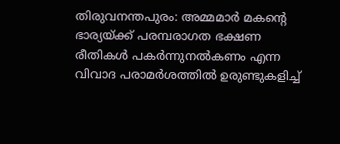തിരുവനന്തപുരം: അമ്മമാർ മകന്റെ ഭാര്യയ്ക്ക് പരമ്പരാഗത ഭക്ഷണ രീതികൾ പകർന്നുനൽകണം എന്ന വിവാദ പരാമർശത്തിൽ ഉരുണ്ടുകളിച്ച്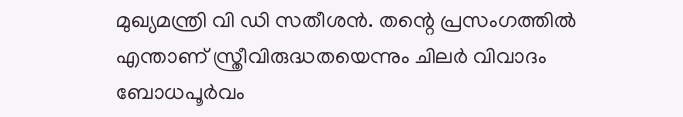മുഖ്യമന്ത്രി വി ഡി സതീശൻ. തന്റെ പ്രസംഗത്തിൽ എന്താണ് സ്ത്രീവിരുദ്ധതയെന്നും ചിലർ വിവാദം ബോധപൂർവം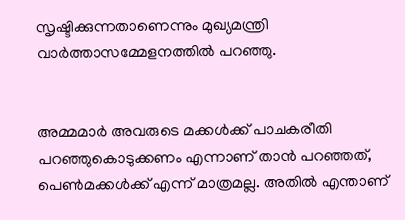സൃഷ്ടിക്കുന്നതാണെന്നും മുഖ്യമന്ത്രി വാർത്താസമ്മേളനത്തിൽ പറഞ്ഞു.


അമ്മമാർ അവരുടെ മക്കൾക്ക് പാചകരീതി പറഞ്ഞുകൊടുക്കണം എന്നാണ് താൻ പറഞ്ഞത്, പെൺമക്കൾക്ക് എന്ന് മാത്രമല്ല. അതിൽ എന്താണ്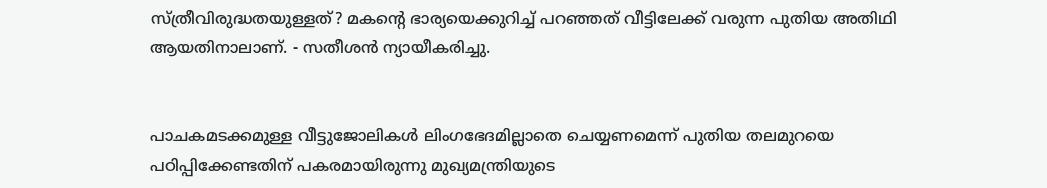സ്ത്രീവിരുദ്ധതയുള്ളത്? മകന്റെ ഭാര്യയെക്കുറിച്ച് പറഞ്ഞത് വീട്ടിലേക്ക് വരുന്ന പുതിയ അതിഥി ആയതിനാലാണ്. - സതീശൻ ന്യായീകരിച്ചു.


പാചകമടക്കമുള്ള വീട്ടുജോലികൾ ലിംഗഭേദമില്ലാതെ ചെയ്യണമെന്ന്‌ പുതിയ തലമുറയെ പഠിപ്പിക്കേണ്ടതിന്‌ പകരമായിരുന്നു മുഖ്യമന്ത്രിയുടെ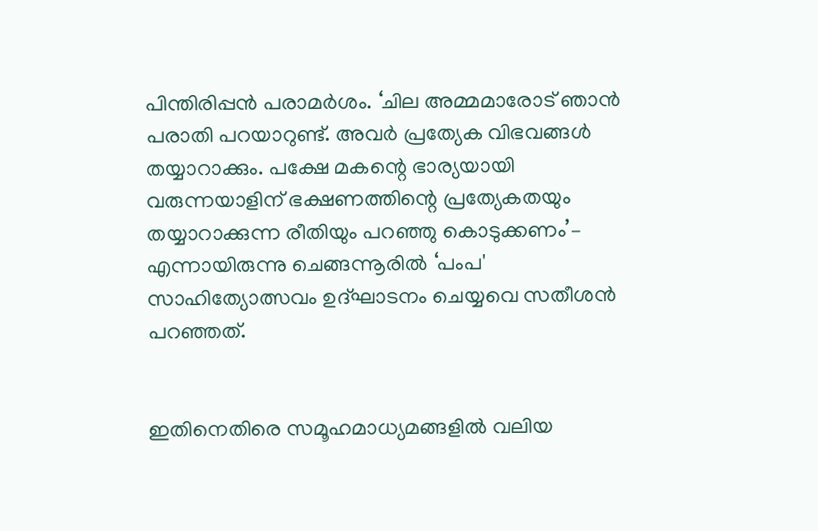പിന്തിരിപ്പൻ പരാമർശം. ‘ചില അമ്മമാരോട് ഞാന്‍ പരാതി പറയാറുണ്ട്. അവര്‍ പ്രത്യേക വിഭവങ്ങള്‍ തയ്യാറാക്കും. പക്ഷേ മകന്റെ ഭാര്യയായി വരുന്നയാളിന്‌ ഭക്ഷണത്തിന്റെ പ്രത്യേകതയും തയ്യാറാക്കുന്ന രീതിയും പറഞ്ഞു കൊടുക്കണം’– എന്നായിരുന്നു ചെങ്ങന്നൂരിൽ ‘പംപ' സാഹിത്യോത്സവം ഉദ്‌ഘാടനം ചെയ്യവെ സതീശൻ പറഞ്ഞത്‌.


ഇതിനെതിരെ സമൂഹമാധ്യമങ്ങളിൽ വലിയ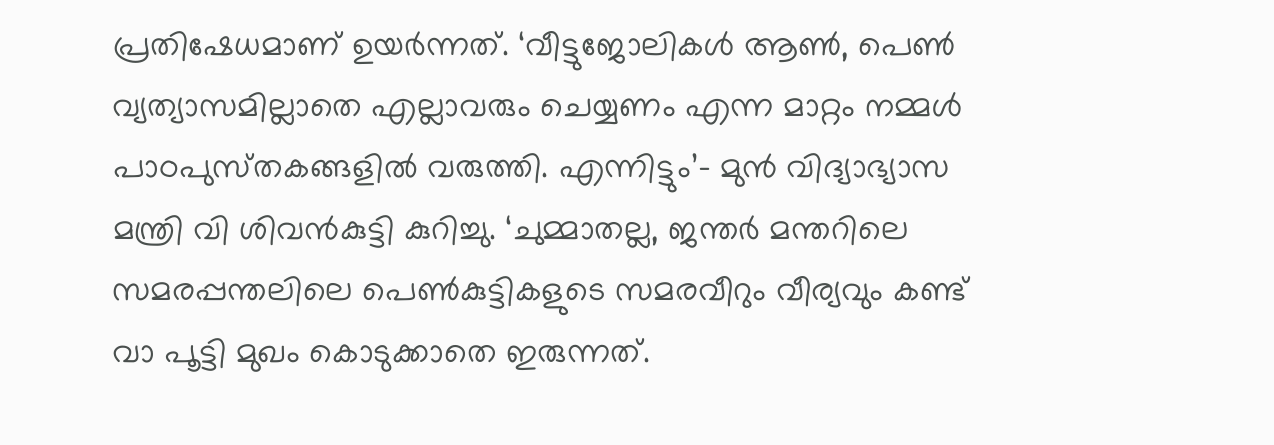പ്രതിഷേധമാണ്‌ ഉയർന്നത്. ‘വീട്ടുജോലികൾ ആൺ, പെൺ വ്യത്യാസമില്ലാതെ എല്ലാവരും ചെയ്യണം എന്ന മാറ്റം നമ്മൾ പാഠപുസ്‌തകങ്ങളിൽ വരുത്തി. എന്നിട്ടും’– മുൻ വിദ്യാഭ്യാസ മന്ത്രി വി ശിവൻകുട്ടി കുറിച്ചു. ‘ചുമ്മാതല്ല, ജന്തർ മന്തറിലെ സമരപ്പന്തലിലെ പെൺകുട്ടികളുടെ സമരവീറും വീര്യവും കണ്ട് വാ പൂട്ടി മുഖം കൊടുക്കാതെ ഇരുന്നത്.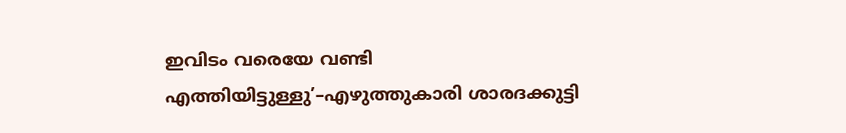ഇവിടം വരെയേ വണ്ടി എത്തിയിട്ടുള്ളു’–എഴുത്തുകാരി ശാരദക്കുട്ടി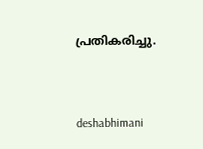പ്രതികരിച്ചു.



deshabhimani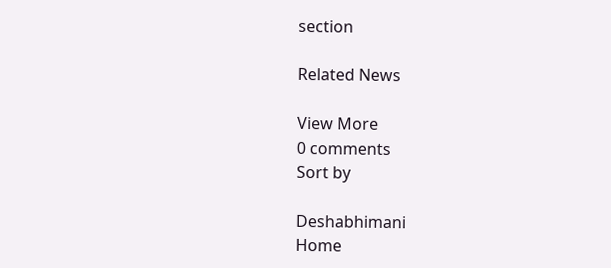section

Related News

View More
0 comments
Sort by

Deshabhimani
Home